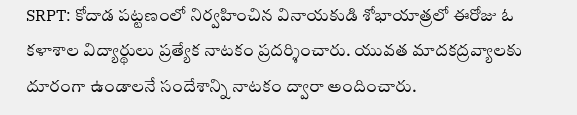SRPT: కోదాడ పట్టణంలో నిర్వహించిన వినాయకుడి శోభాయాత్రలో ఈరోజు ఓ కళాశాల విద్యార్థులు ప్రత్యేక నాటకం ప్రదర్శించారు. యువత మాదకద్రవ్యాలకు దూరంగా ఉండాలనే సందేశాన్ని నాటకం ద్వారా అందించారు.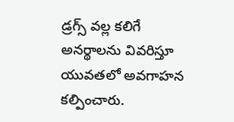డ్రగ్స్ వల్ల కలిగే అనర్థాలను వివరిస్తూ యువతలో అవగాహన కల్పించారు.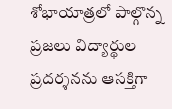శోభాయాత్రలో పాల్గొన్న ప్రజలు విద్యార్థుల ప్రదర్శనను ఆసక్తిగా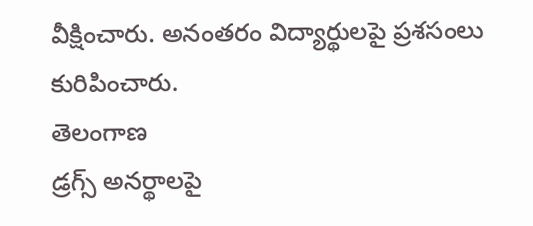వీక్షించారు. అనంతరం విద్యార్థులపై ప్రశసంలు కురిపించారు.
తెలంగాణ
డ్రగ్స్ అనర్థాలపై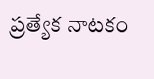ప్రత్యేక నాటకం